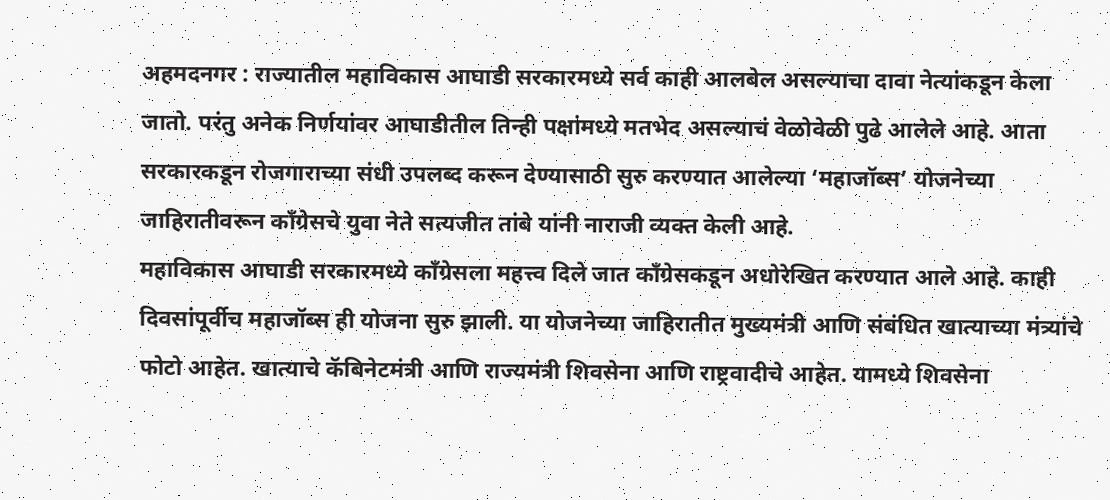अहमदनगर : राज्यातील महाविकास आघाडी सरकारमध्ये सर्व काही आलबेल असल्याचा दावा नेत्यांकडून केला जातो. परंतु अनेक निर्णयांवर आघाडीतील तिन्ही पक्षांमध्ये मतभेद असल्याचं वेळोवेळी पुढे आलेले आहे. आता सरकारकडून रोजगाराच्या संधी उपलब्द करून देण्यासाठी सुरु करण्यात आलेल्या ‘महाजॉब्स’ योजनेच्या जाहिरातीवरून कॉंग्रेसचे युवा नेते सत्यजीत तांबे यांनी नाराजी व्यक्त केली आहे.
महाविकास आघाडी सरकारमध्ये काँग्रेसला महत्त्व दिले जात काँग्रेसकडून अधोरेखित करण्यात आले आहे. काही दिवसांपूर्वीच महाजॉब्स ही योजना सुरु झाली. या योजनेच्या जाहिरातीत मुख्यमंत्री आणि संबंधित खात्याच्या मंत्र्यांचे फोटो आहेत. खात्याचे कॅबिनेटमंत्री आणि राज्यमंत्री शिवसेना आणि राष्ट्रवादीचे आहेत. यामध्ये शिवसेना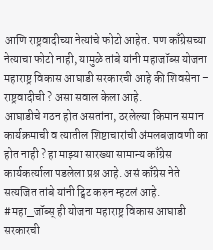आणि राष्ट्रवादीच्या नेत्यांचे फोटो आहेत. पण काँग्रेसच्या नेत्याचा फोटो नाही, यामुळे तांबे यांनी महाजॉब्स योजना महाराष्ट्र विकास आघाडी सरकारची आहे की शिवसेना – राष्ट्रवादीची ? असा सवाल केला आहे.
आघाडीचे गठन होत असतांना, ठरलेल्या किमान समान कार्यक्रमाची व त्यातील शिष्टाचारांची अंमलबजावणी का होत नाही ? हा माझ्या सारख्या सामान्य काँग्रेस कार्यकर्त्याला पडलेला प्रश्न आहे. असं काँग्रेस नेते सत्यजित तांबे यांनी ट्विट करुन म्हटलं आहे.
#महा_जॉब्स् ही योजना महाराष्ट्र विकास आघाडी सरकारची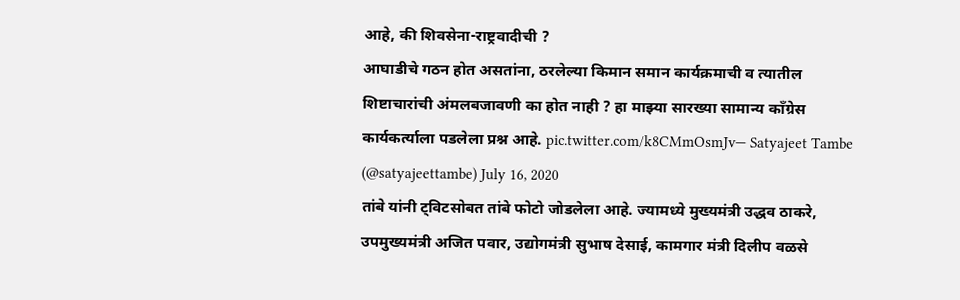आहे, की शिवसेना-राष्ट्रवादीची ?
आघाडीचे गठन होत असतांना, ठरलेल्या किमान समान कार्यक्रमाची व त्यातील शिष्टाचारांची अंमलबजावणी का होत नाही ? हा माझ्या सारख्या सामान्य कॉंग्रेस कार्यकर्त्याला पडलेला प्रश्न आहे. pic.twitter.com/k8CMmOsmJv— Satyajeet Tambe (@satyajeettambe) July 16, 2020
तांबे यांनी ट्विटसोबत तांबे फोटो जोडलेला आहे. ज्यामध्ये मुख्यमंत्री उद्धव ठाकरे, उपमुख्यमंत्री अजित पवार, उद्योगमंत्री सुभाष देसाई, कामगार मंत्री दिलीप वळसे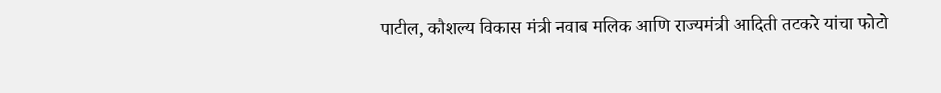पाटील, कौशल्य विकास मंत्री नवाब मलिक आणि राज्यमंत्री आदिती तटकरे यांचा फोटो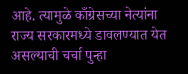आहे. त्यामुळे काँग्रेसच्या नेत्यांना राज्य सरकारमध्ये डावलण्यात येत असल्याची चर्चा पुन्हा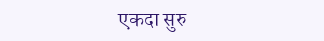एकदा सुरु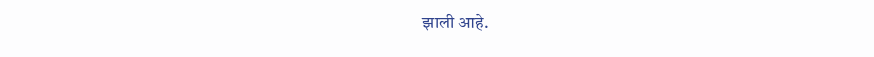झाली आहे.